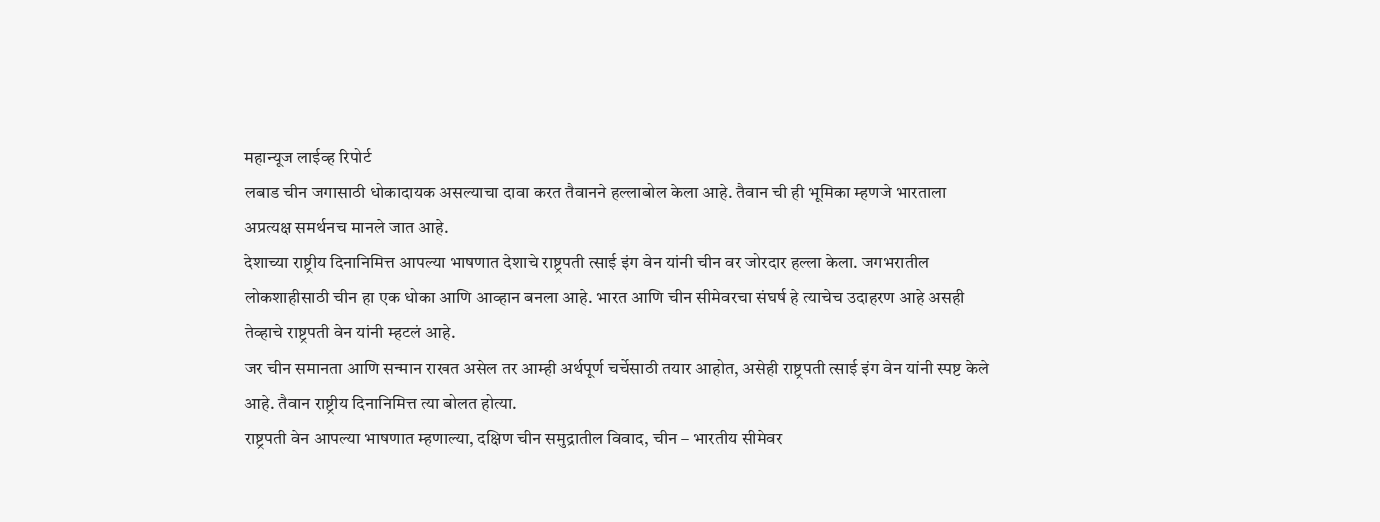महान्यूज लाईव्ह रिपोर्ट
लबाड चीन जगासाठी धोकादायक असल्याचा दावा करत तैवानने हल्लाबोल केला आहे. तैवान ची ही भूमिका म्हणजे भारताला अप्रत्यक्ष समर्थनच मानले जात आहे.
देशाच्या राष्ट्रीय दिनानिमित्त आपल्या भाषणात देशाचे राष्ट्रपती त्साई इंग वेन यांनी चीन वर जोरदार हल्ला केला. जगभरातील लोकशाहीसाठी चीन हा एक धोका आणि आव्हान बनला आहे. भारत आणि चीन सीमेवरचा संघर्ष हे त्याचेच उदाहरण आहे असही तेव्हाचे राष्ट्रपती वेन यांनी म्हटलं आहे.
जर चीन समानता आणि सन्मान राखत असेल तर आम्ही अर्थपूर्ण चर्चेसाठी तयार आहोत, असेही राष्ट्रपती त्साई इंग वेन यांनी स्पष्ट केले आहे. तैवान राष्ट्रीय दिनानिमित्त त्या बोलत होत्या.
राष्ट्रपती वेन आपल्या भाषणात म्हणाल्या, दक्षिण चीन समुद्रातील विवाद, चीन – भारतीय सीमेवर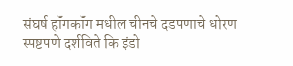संघर्ष हॉंगकॉंग मधील चीनचे दडपणाचे धोरण स्पष्टपणे दर्शविते कि इंडो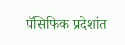पॅसिफिक प्रदेशांत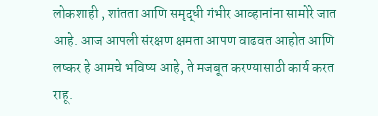लोकशाही , शांतता आणि समृद्धी गंभीर आव्हानांना सामोरे जात आहे. आज आपली संरक्षण क्षमता आपण वाढवत आहोत आणि लष्कर हे आमचे भविष्य आहे, ते मजबूत करण्यासाठी कार्य करत राहू.